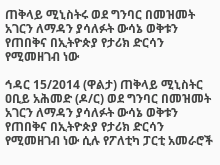ጠቅላይ ሚኒስትሩ ወደ ግንባር በመዝመት አገርን ለማዳን ያሳለፉት ውሳኔ ወቅቱን የጠበቅና በኢትዮጵያ የታሪክ ድርሳን የሚመዘገብ ነው

ኅዳር 15/2014 (ዋልታ) ጠቅላይ ሚኒስትር ዐቢይ አሕመድ (ዶ/ር) ወደ ግንባር በመዝመት አገርን ለማዳን ያሳለፉት ውሳኔ ወቅቱን የጠበቅና በኢትዮጵያ የታሪክ ድርሳን የሚመዘገብ ነው ሲሉ የፖለቲካ ፓርቲ አመራሮች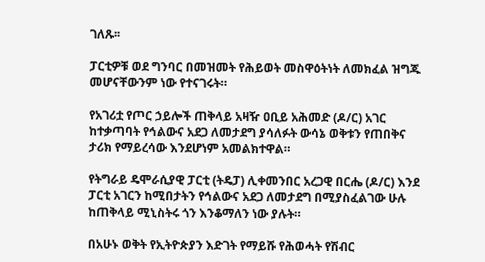ገለጹ፡፡

ፓርቲዎቹ ወደ ግንባር በመዝመት የሕይወት መስዋዕትነት ለመክፈል ዝግጁ መሆናቸውንም ነው የተናገሩት።

የአገሪቷ የጦር ኃይሎች ጠቅላይ አዛዥ ዐቢይ አሕመድ (ዶ/ር) አገር ከተቃጣባት የኅልውና አደጋ ለመታደግ ያሳለፉት ውሳኔ ወቅቱን የጠበቅና ታሪክ የማይረሳው እንደሆነም አመልክተዋል።

የትግራይ ዴሞራሲያዊ ፓርቲ (ትዴፓ) ሊቀመንበር አረጋዊ በርሔ (ዶ/ር) እንደ ፓርቲ አገርን ከሚበታትን የኅልውና አደጋ ለመታደግ በሚያስፈልገው ሁሉ ከጠቅላይ ሚኒስትሩ ጎን እንቆማለን ነው ያሉት።

በአሁኑ ወቅት የኢትዮጵያን እድገት የማይሹ የሕወሓት የሽብር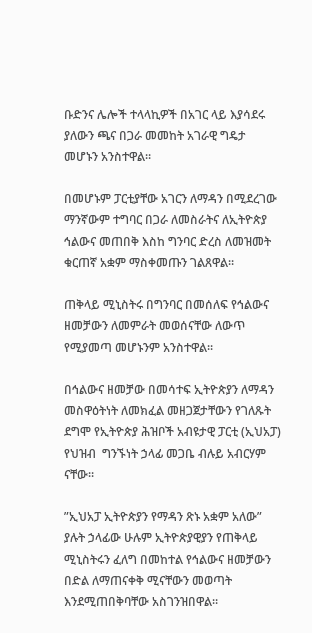ቡድንና ሌሎች ተላላኪዎች በአገር ላይ እያሳደሩ ያለውን ጫና በጋራ መመከት አገራዊ ግዴታ መሆኑን አንስተዋል።

በመሆኑም ፓርቲያቸው አገርን ለማዳን በሚደረገው ማንኛውም ተግባር በጋራ ለመስራትና ለኢትዮጵያ ኅልውና መጠበቅ እስከ ግንባር ድረስ ለመዝመት ቁርጠኛ አቋም ማስቀመጡን ገልጸዋል።

ጠቅላይ ሚኒስትሩ በግንባር በመሰለፍ የኅልውና ዘመቻውን ለመምራት መወሰናቸው ለውጥ የሚያመጣ መሆኑንም አንስተዋል፡፡

በኅልውና ዘመቻው በመሳተፍ ኢትዮጵያን ለማዳን መስዋዕትነት ለመክፈል መዘጋጀታቸውን የገለጹት ደግሞ የኢትዮጵያ ሕዝቦች አብዩታዊ ፓርቲ (ኢህአፓ) የህዝብ  ግንኙነት ኃላፊ መጋቤ ብሉይ አብርሃም ናቸው።

”ኢህአፓ ኢትዮጵያን የማዳን ጽኑ አቋም አለው” ያሉት ኃላፊው ሁሉም ኢትዮጵያዊያን የጠቅላይ ሚኒስትሩን ፈለግ በመከተል የኅልውና ዘመቻውን በድል ለማጠናቀቅ ሚናቸውን መወጣት እንደሚጠበቅባቸው አስገንዝበዋል።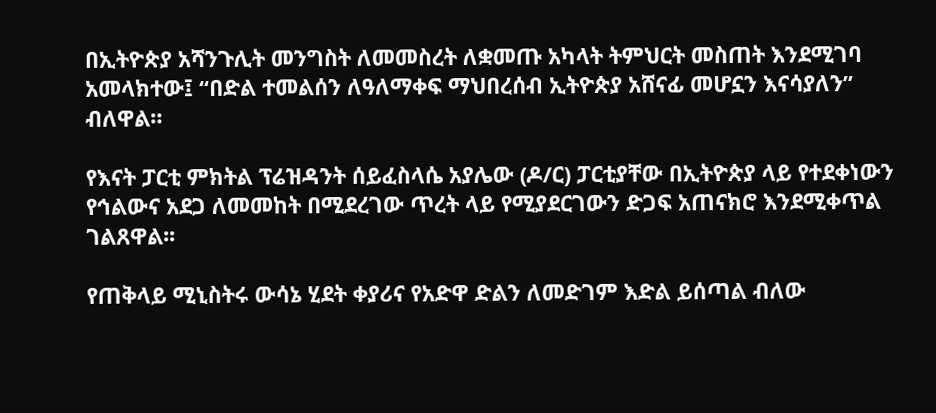በኢትዮጵያ አሻንጉሊት መንግስት ለመመስረት ለቋመጡ አካላት ትምህርት መስጠት እንደሚገባ  አመላክተው፤ “በድል ተመልሰን ለዓለማቀፍ ማህበረሰብ ኢትዮጵያ አሸናፊ መሆኗን እናሳያለን” ብለዋል።

የእናት ፓርቲ ምክትል ፕሬዝዳንት ሰይፈስላሴ አያሌው (ዶ/ር) ፓርቲያቸው በኢትዮጵያ ላይ የተደቀነውን የኅልውና አደጋ ለመመከት በሚደረገው ጥረት ላይ የሚያደርገውን ድጋፍ አጠናክሮ እንደሚቀጥል ገልጸዋል፡፡

የጠቅላይ ሚኒስትሩ ውሳኔ ሂደት ቀያሪና የአድዋ ድልን ለመድገም እድል ይሰጣል ብለው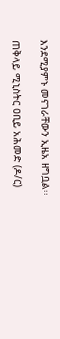እንደሚያምኑ መናገራቸውን ኢዜአ ዘግቧል፡፡

ጠቅላይ ሚኒስትር ዐቢይ አሕመድ (ዶ/ር)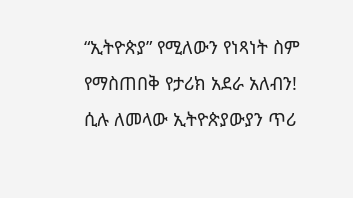“ኢትዮጵያ” የሚለውን የነጻነት ስም የማስጠበቅ የታሪክ አደራ አለብን! ሲሉ ለመላው ኢትዮጵያውያን ጥሪ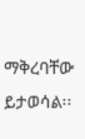ማቅረባቸው ይታወሳል፡፡